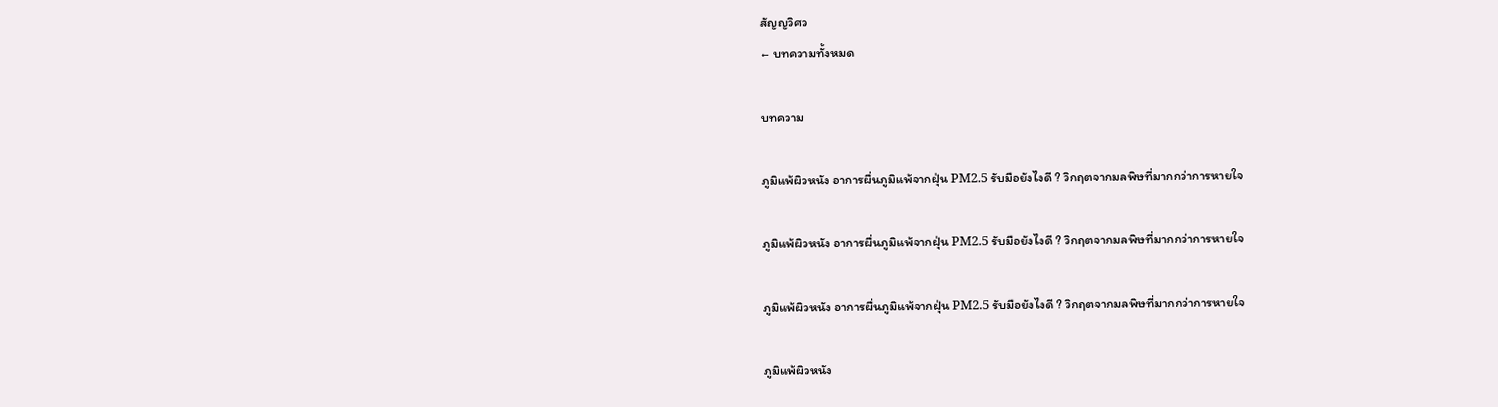สัญญวิศว
← บทความทั้งหมด

บทความ

ภูมิแพ้ผิวหนัง อาการผื่นภูมิแพ้จากฝุ่น PM2.5 รับมือยังไงดี ? วิกฤตจากมลพิษที่มากกว่าการหายใจ

ภูมิแพ้ผิวหนัง อาการผื่นภูมิแพ้จากฝุ่น PM2.5 รับมือยังไงดี ? วิกฤตจากมลพิษที่มากกว่าการหายใจ

ภูมิแพ้ผิวหนัง อาการผื่นภูมิแพ้จากฝุ่น PM2.5 รับมือยังไงดี ? วิกฤตจากมลพิษที่มากกว่าการหายใจ

ภูมิแพ้ผิวหนัง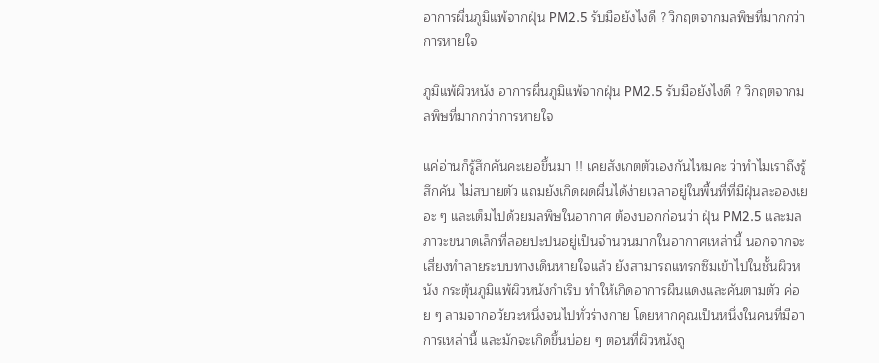อาการผื่นภูมิแพ้จากฝุ่น PM2.5 รับมือยังไงดี ? วิกฤตจากมลพิษที่มากกว่าการหายใจ

ภูมิแพ้ผิวหนัง อาการผื่นภูมิแพ้จากฝุ่น PM2.5 รับมือยังไงดี ? วิกฤตจากมลพิษที่มากกว่าการหายใจ

แค่อ่านก็รู้สึกคันคะเยอขึ้นมา !! เคยสังเกตตัวเองกันไหมคะ ว่าทำไมเราถึงรู้สึกคัน ไม่สบายตัว แถมยังเกิดผดผื่นได้ง่ายเวลาอยู่ในพื้นที่ที่มีฝุ่นละอองเยอะ ๆ และเต็มไปด้วยมลพิษในอากาศ ต้องบอกก่อนว่า ฝุ่น PM2.5 และมลภาวะขนาดเล็กที่ลอยปะปนอยู่เป็นจำนวนมากในอากาศเหล่านี้ นอกจากจะเสี่ยงทำลายระบบทางเดินหายใจแล้ว ยังสามารถแทรกซึมเข้าไปในชั้นผิวหนัง กระตุ้นภูมิแพ้ผิวหนังกำเริบ ทำให้เกิดอาการผืนแดงและคันตามตัว ค่อย ๆ ลามจากอวัยวะหนึ่งจนไปทั่วร่างกาย โดยหากคุณเป็นหนึ่งในคนที่มีอาการเหล่านี้ และมักจะเกิดขึ้นบ่อย ๆ ตอนที่ผิวหนังถู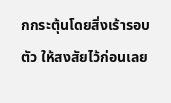กกระตุ้นโดยสิ่งเร้ารอบตัว ให้สงสัยไว้ก่อนเลย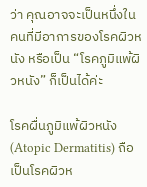ว่า คุณอาจจะเป็นหนึ่งในคนที่มีอาการของโรคผิวหนัง หรือเป็น “โรคภูมิแพ้ผิวหนัง” ก็เป็นได้ค่ะ

โรคผื่นภูมิแพ้ผิวหนัง (Atopic Dermatitis) ถือเป็นโรคผิวห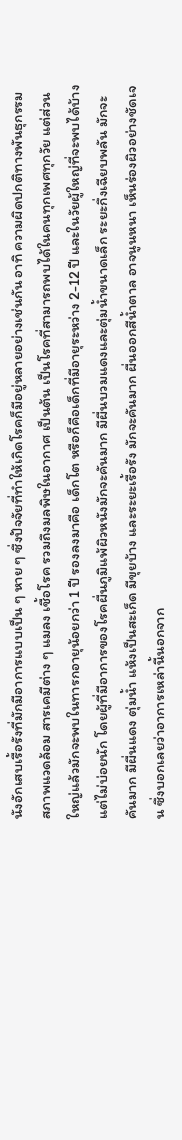นังอักเสบเรื้อรังที่มักมีอาการแบบเป็น ๆ หาย ๆ ซึ่งปัจจัยที่ทำให้เกิดโรคก็มีอยู่หลายอย่างเช่นกัน อาทิ ความผิดปกติทางพันธุกรรม สภาพแวดล้อม สารเคมีต่าง ๆ แมลง เชื้อโรค รวมถึงมลพิษในอากาศ เป็นต้น เป็นโรคที่สามารถพบได้ในคนทุกเพศทุกวัย แต่ส่วนใหญ่แล้วมักจะพบในทารกอายุน้อยกว่า 1 ปี รองลงมาคือ เด็กโต หรือก็คือเด็กที่มีอายุระหว่าง 2-12 ปี และในวัยผู้ใหญ่ที่จะพบได้บ้าง แต่ไม่บ่อยนัก โดยผู้ที่มีอาการของโรคผื่นภูมิแพ้ผิวหนังมักจะคันมาก มีผื่นบวมแดงและตุ่มน้ำขนาดเล็ก ระยะกึ่งเฉียบพลัน มักจะคันมาก มีผื่นแดง ตุ่มน้ำ แห้งเป็นสะเก็ด มีขุยบ้าง และระยะเรื้อรัง มักจะคันมาก ผื่นออกสีน้ำตาล อาจนูนหนา เห็นร่องผิวอย่างชัดเจน ซึ่งบอกเลยว่าอาการเหล่านี้นอกจาก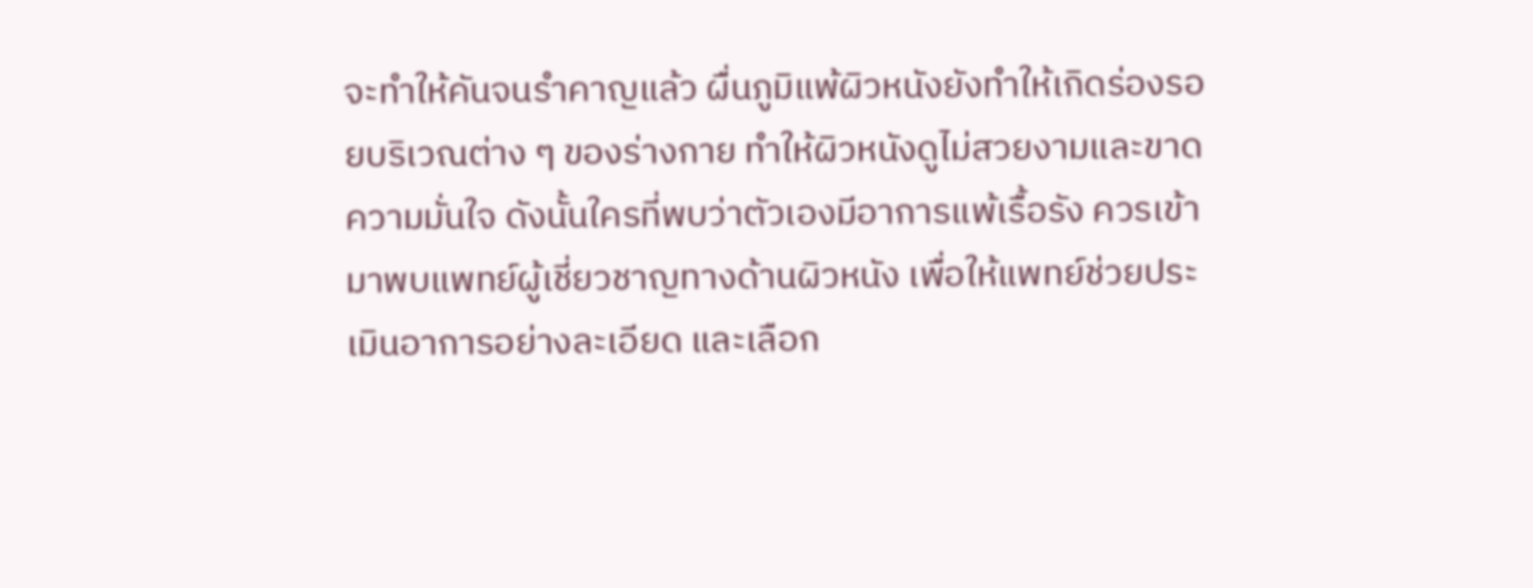จะทำให้คันจนรำคาญแล้ว ผื่นภูมิแพ้ผิวหนังยังทำให้เกิดร่องรอยบริเวณต่าง ๆ ของร่างกาย ทำให้ผิวหนังดูไม่สวยงามและขาดความมั่นใจ ดังนั้นใครที่พบว่าตัวเองมีอาการแพ้เรื้อรัง ควรเข้ามาพบแพทย์ผู้เชี่ยวชาญทางด้านผิวหนัง เพื่อให้แพทย์ช่วยประเมินอาการอย่างละเอียด และเลือก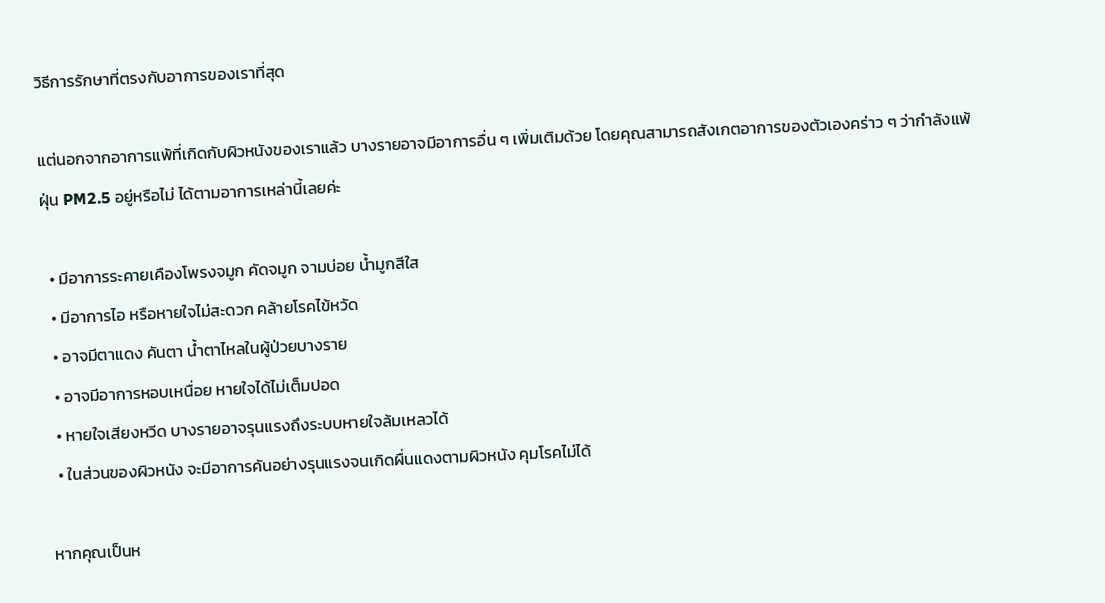วิธีการรักษาที่ตรงกับอาการของเราที่สุด

แต่นอกจากอาการแพ้ที่เกิดกับผิวหนังของเราแล้ว บางรายอาจมีอาการอื่น ๆ เพิ่มเติมด้วย โดยคุณสามารถสังเกตอาการของตัวเองคร่าว ๆ ว่ากำลังแพ้ฝุ่น PM2.5 อยู่หรือไม่ ได้ตามอาการเหล่านี้เลยค่ะ

  • มีอาการระคายเคืองโพรงจมูก คัดจมูก จามบ่อย น้ำมูกสีใส
  • มีอาการไอ หรือหายใจไม่สะดวก คล้ายโรคไข้หวัด
  • อาจมีตาแดง คันตา น้ำตาไหลในผู้ป่วยบางราย
  • อาจมีอาการหอบเหนื่อย หายใจได้ไม่เต็มปอด
  • หายใจเสียงหวีด บางรายอาจรุนแรงถึงระบบหายใจล้มเหลวได้
  • ในส่วนของผิวหนัง จะมีอาการคันอย่างรุนแรงจนเกิดผื่นแดงตามผิวหนัง คุมโรคไม่ได้

หากคุณเป็นห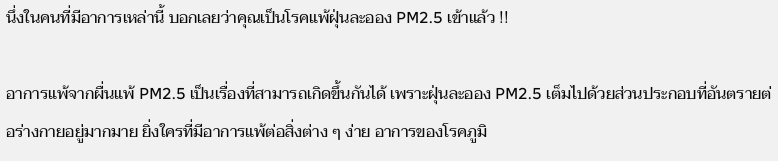นึ่งในคนที่มีอาการเหล่านี้ บอกเลยว่าคุณเป็นโรคแพ้ฝุ่นละออง PM2.5 เข้าแล้ว !!

อาการแพ้จากผื่นแพ้ PM2.5 เป็นเรื่องที่สามารถเกิดขึ้นกันได้ เพราะฝุ่นละออง PM2.5 เต็มไปด้วยส่วนประกอบที่อันตรายต่อร่างกายอยู่มากมาย ยิ่งใครที่มีอาการแพ้ต่อสิ่งต่าง ๆ ง่าย อาการของโรคภูมิ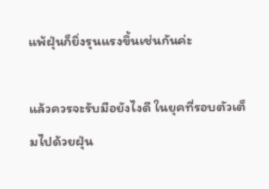แพ้ฝุ่นก็ยิ่งรุนแรงขึ้นเช่นกันค่ะ

แล้วควรจะรับมือยังไงดี ในยุคที่รอบตัวเต็มไปด้วยฝุ่น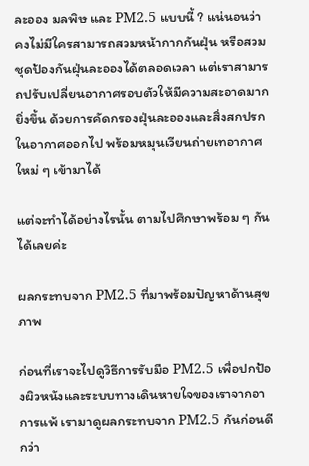ละออง มลพิษ และ PM2.5 แบบนี้ ? แน่นอนว่าคงไม่มีใครสามารถสวมหน้ากากกันฝุ่น หรือสวมชุดป้องกันฝุ่นละอองได้ตลอดเวลา แต่เราสามารถปรับเปลี่ยนอากาศรอบตัวให้มีความสะอาดมากยิ่งขึ้น ด้วยการคัดกรองฝุ่นละอองและสิ่งสกปรกในอากาศออกไป พร้อมหมุนเวียนถ่ายเทอากาศใหม่ ๆ เข้ามาได้

แต่จะทำได้อย่างไรนั้น ตามไปศึกษาพร้อม ๆ กันได้เลยค่ะ

ผลกระทบจาก PM2.5 ที่มาพร้อมปัญหาด้านสุขภาพ

ก่อนที่เราจะไปดูวิธีการรับมือ PM2.5 เพื่อปกป้องผิวหนังและระบบทางเดินหายใจของเราจากอาการแพ้ เรามาดูผลกระทบจาก PM2.5 กันก่อนดีกว่า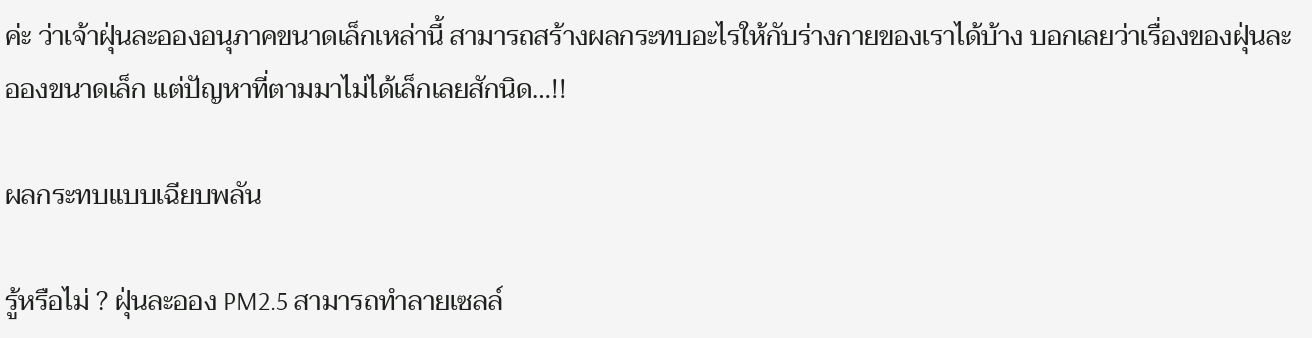ค่ะ ว่าเจ้าฝุ่นละอองอนุภาคขนาดเล็กเหล่านี้ สามารถสร้างผลกระทบอะไรให้กับร่างกายของเราได้บ้าง บอกเลยว่าเรื่องของฝุ่นละอองขนาดเล็ก แต่ปัญหาที่ตามมาไม่ได้เล็กเลยสักนิด…!!

ผลกระทบแบบเฉียบพลัน

รู้หรือไม่ ? ฝุ่นละออง PM2.5 สามารถทำลายเซลล์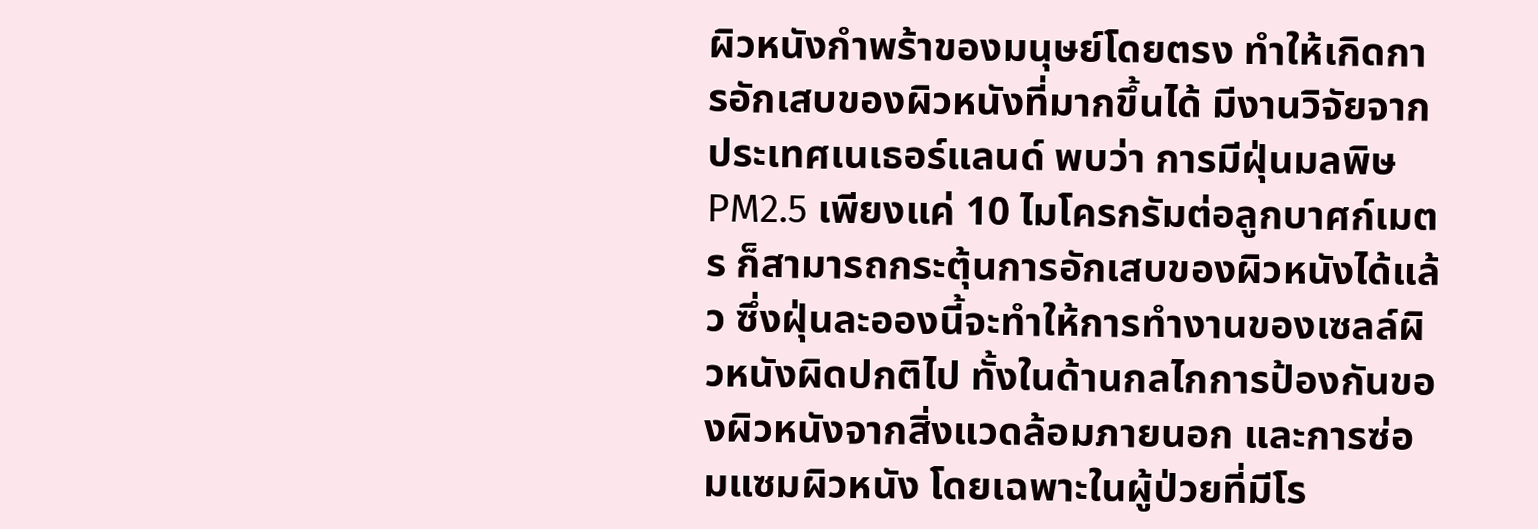ผิวหนังกำพร้าของมนุษย์โดยตรง ทำให้เกิดการอักเสบของผิวหนังที่มากขึ้นได้ มีงานวิจัยจากประเทศเนเธอร์แลนด์ พบว่า การมีฝุ่นมลพิษ PM2.5 เพียงแค่ 10 ไมโครกรัมต่อลูกบาศก์เมตร ก็สามารถกระตุ้นการอักเสบของผิวหนังได้แล้ว ซึ่งฝุ่นละอองนี้จะทำให้การทำงานของเซลล์ผิวหนังผิดปกติไป ทั้งในด้านกลไกการป้องกันของผิวหนังจากสิ่งแวดล้อมภายนอก และการซ่อมแซมผิวหนัง โดยเฉพาะในผู้ป่วยที่มีโร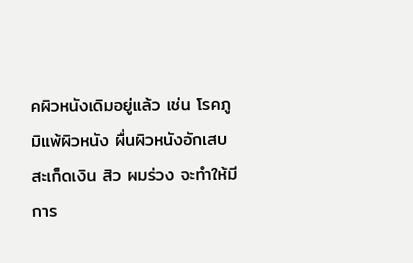คผิวหนังเดิมอยู่แล้ว เช่น โรคภูมิแพ้ผิวหนัง ผื่นผิวหนังอักเสบ สะเก็ดเงิน สิว ผมร่วง จะทำให้มีการ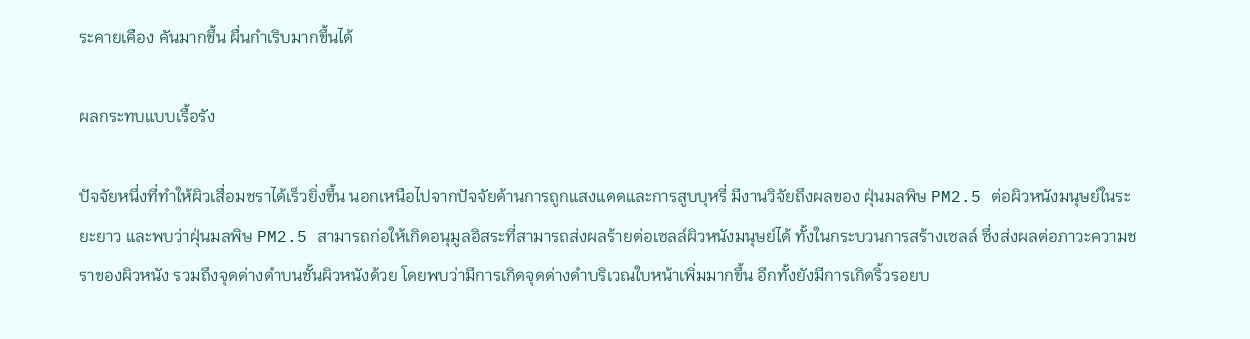ระคายเคือง คันมากขึ้น ผื่นกำเริบมากขึ้นได้

ผลกระทบแบบเรื้อรัง

ปัจจัยหนึ่งที่ทำให้ผิวเสื่อมชราได้เร็วยิ่งขึ้น นอกเหนือไปจากปัจจัยด้านการถูกแสงแดดและการสูบบุหรี่ มีงานวิจัยถึงผลของ ฝุ่นมลพิษ PM2.5 ต่อผิวหนังมนุษย์ในระยะยาว และพบว่าฝุ่นมลพิษ PM2.5 สามารถก่อให้เกิดอนุมูลอิสระที่สามารถส่งผลร้ายต่อเซลล์ผิวหนังมนุษย์ได้ ทั้งในกระบวนการสร้างเซลล์ ซึ่งส่งผลต่อภาวะความชราของผิวหนัง รวมถึงจุดด่างดำบนชั้นผิวหนังด้วย โดยพบว่ามีการเกิดจุดด่างดำบริเวณใบหน้าเพิ่มมากขึ้น อีกทั้งยังมีการเกิดริ้วรอยบ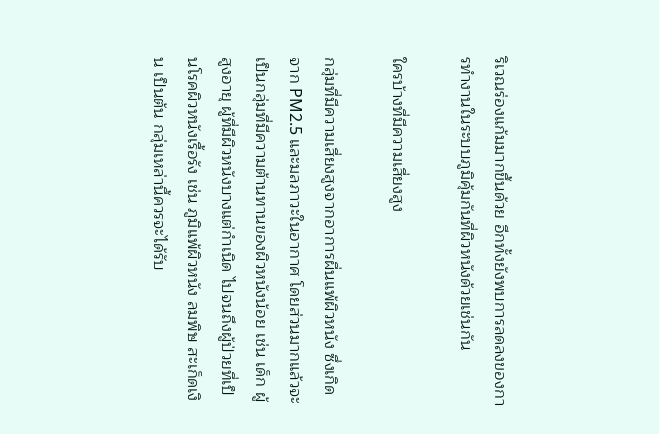ริเวณร่องแก้มมากขึ้นด้วย อีกทั้งยังพบการลดลงของการทำงานในระบบภูมิคุ้มกันที่ผิวหนังด้วยเช่นกัน

ใครบ้างที่มีความเสี่ยงสูง

กลุ่มที่มีความเสี่ยงสูงจากอาการผื่นแพ้ผิวหนัง ซึ่งเกิดจาก PM2.5 และมลภาวะในอากาศ โดยส่วนมากแล้วจะเป็นกลุ่มที่มีความต้านทานของผิวหนังน้อย เช่น เด็ก ผู้สูงอายุ ผู้ที่มีผิวหนังบางแต่กำเนิด ไปจนถึงผู้ป่วยที่เป็นโรคผิวหนังเรื้อรัง เช่น ภูมิแพ้ผิวหนัง ลมพิษ สะเก็ดเงิน เป็นต้น กลุ่มเหล่านี้ควรจะได้รับ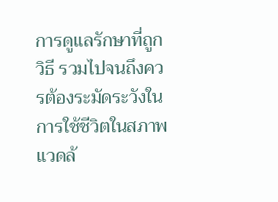การดูแลรักษาที่ถูกวิธี รวมไปจนถึงควรต้องระมัดระวังในการใช้ชีวิตในสภาพแวดล้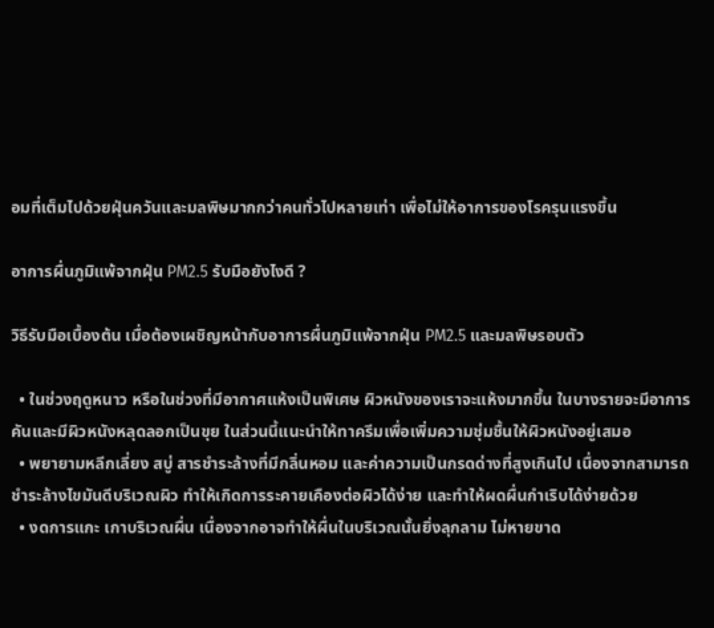อมที่เต็มไปด้วยฝุ่นควันและมลพิษมากกว่าคนทั่วไปหลายเท่า เพื่อไม่ให้อาการของโรครุนแรงขึ้น

อาการผื่นภูมิแพ้จากฝุ่น PM2.5 รับมือยังไงดี ?

วิธีรับมือเบื้องต้น เมื่อต้องเผชิญหน้ากับอาการผื่นภูมิแพ้จากฝุ่น PM2.5 และมลพิษรอบตัว

  • ในช่วงฤดูหนาว หรือในช่วงที่มีอากาศแห้งเป็นพิเศษ ผิวหนังของเราจะแห้งมากขึ้น ในบางรายจะมีอาการคันและมีผิวหนังหลุดลอกเป็นขุย ในส่วนนี้แนะนำให้ทาครีมเพื่อเพิ่มความชุ่มชื้นให้ผิวหนังอยู่เสมอ
  • พยายามหลีกเลี่ยง สบู่ สารชำระล้างที่มีกลิ่นหอม และค่าความเป็นกรดด่างที่สูงเกินไป เนื่องจากสามารถชำระล้างไขมันดีบริเวณผิว ทำให้เกิดการระคายเคืองต่อผิวได้ง่าย และทำให้ผดผื่นกำเริบได้ง่ายด้วย
  • งดการแกะ เกาบริเวณผื่น เนื่องจากอาจทำให้ผื่นในบริเวณนั้นยิ่งลุกลาม ไม่หายขาด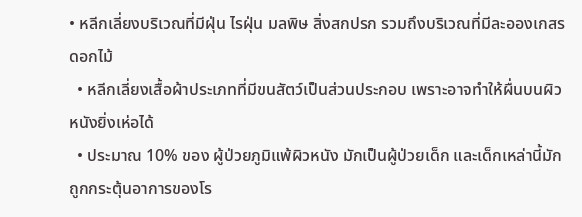• หลีกเลี่ยงบริเวณที่มีฝุ่น ไรฝุ่น มลพิษ สิ่งสกปรก รวมถึงบริเวณที่มีละอองเกสรดอกไม้
  • หลีกเลี่ยงเสื้อผ้าประเภทที่มีขนสัตว์เป็นส่วนประกอบ เพราะอาจทำให้ผื่นบนผิวหนังยิ่งเห่อได้
  • ประมาณ 10% ของ ผู้ป่วยภูมิแพ้ผิวหนัง มักเป็นผู้ป่วยเด็ก และเด็กเหล่านี้มักถูกกระตุ้นอาการของโร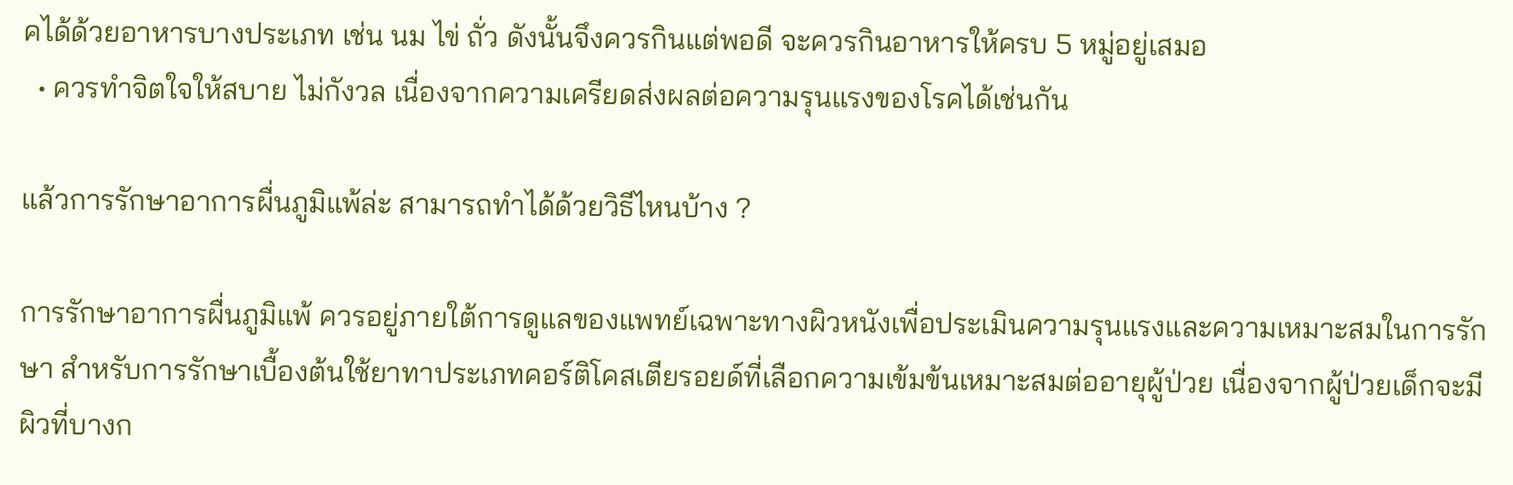คได้ด้วยอาหารบางประเภท เช่น นม ไข่ ถั่ว ดังนั้นจึงควรกินแต่พอดี จะควรกินอาหารให้ครบ 5 หมู่อยู่เสมอ
  • ควรทำจิตใจให้สบาย ไม่กังวล เนื่องจากความเครียดส่งผลต่อความรุนแรงของโรคได้เช่นกัน

แล้วการรักษาอาการผื่นภูมิแพ้ล่ะ สามารถทำได้ด้วยวิธีไหนบ้าง ?

การรักษาอาการผื่นภูมิแพ้ ควรอยู่ภายใต้การดูแลของแพทย์เฉพาะทางผิวหนังเพื่อประเมินความรุนแรงและความเหมาะสมในการรักษา สำหรับการรักษาเบื้องต้นใช้ยาทาประเภทคอร์ติโคสเตียรอยด์ที่เลือกความเข้มข้นเหมาะสมต่ออายุผู้ป่วย เนื่องจากผู้ป่วยเด็กจะมีผิวที่บางก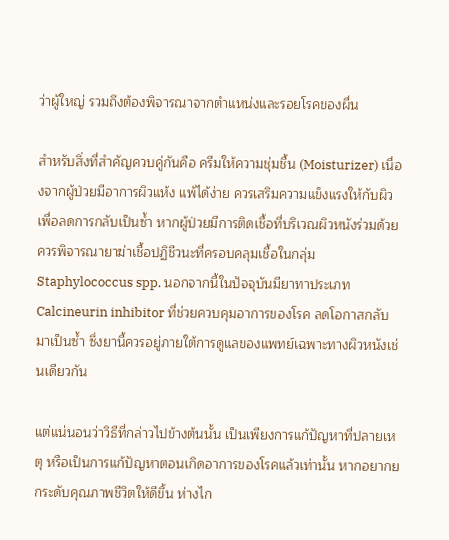ว่าผู้ใหญ่ รวมถึงต้องพิจารณาจากตำแหน่งและรอยโรคของผื่น

สำหรับสิ่งที่สำคัญควบคู่กันคือ ครีมให้ความชุ่มชื้น (Moisturizer) เนื่องจากผู้ป่วยมีอาการผิวแห้ง แพ้ได้ง่าย ควรเสริมความแข็งแรงให้กับผิวเพื่อลดการกลับเป็นซ้ำ หากผู้ป่วยมีการติดเชื้อที่บริเวณผิวหนังร่วมด้วยควรพิจารณายาฆ่าเชื้อปฏิชีวนะที่ครอบคลุมเชื้อในกลุ่ม Staphylococcus spp. นอกจากนี้ในปัจจุบันมียาทาประเภท Calcineurin inhibitor ที่ช่วยควบคุมอาการของโรค ลดโอกาสกลับมาเป็นซ้ำ ซึ่งยานี้ควรอยู่ภายใต้การดูแลของแพทย์เฉพาะทางผิวหนังเช่นเดียวกัน

แต่แน่นอนว่าวิธีที่กล่าวไปข้างต้นนั้น เป็นเพียงการแก้ปัญหาที่ปลายเหตุ หรือเป็นการแก้ปัญหาตอนเกิดอาการของโรคแล้วเท่านั้น หากอยากยกระดับคุณภาพชีวิตให้ดีขึ้น ห่างไก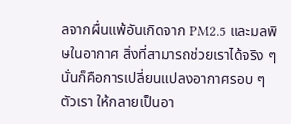ลจากผื่นแพ้อันเกิดจาก PM2.5 และมลพิษในอากาศ สิ่งที่สามารถช่วยเราได้จริง ๆ นั่นก็คือการเปลี่ยนแปลงอากาศรอบ ๆ ตัวเรา ให้กลายเป็นอา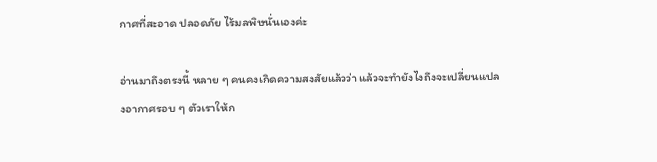กาศที่สะอาด ปลอดภัย ไร้มลพิษนั่นเองค่ะ

อ่านมาถึงตรงนี้ หลาย ๆ คนคงเกิดความสงสัยแล้วว่า แล้วจะทำยังไงถึงจะเปลี่ยนแปลงอากาศรอบ ๆ ตัวเราให้ก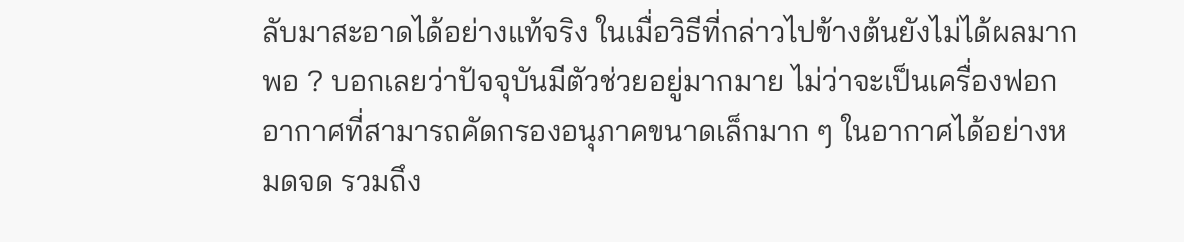ลับมาสะอาดได้อย่างแท้จริง ในเมื่อวิธีที่กล่าวไปข้างต้นยังไม่ได้ผลมากพอ ? บอกเลยว่าปัจจุบันมีตัวช่วยอยู่มากมาย ไม่ว่าจะเป็นเครื่องฟอกอากาศที่สามารถคัดกรองอนุภาคขนาดเล็กมาก ๆ ในอากาศได้อย่างหมดจด รวมถึง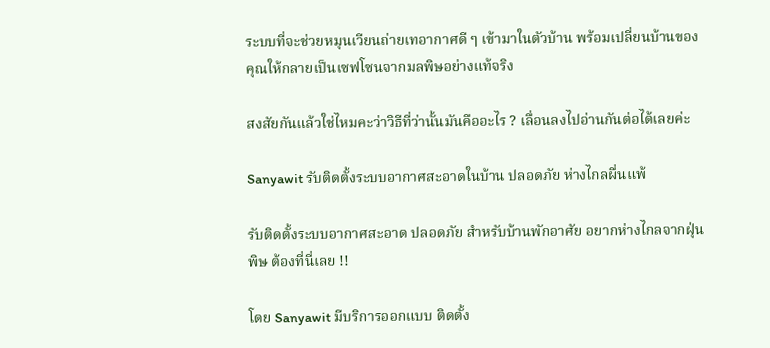ระบบที่จะช่วยหมุนเวียนถ่ายเทอากาศดี ๆ เข้ามาในตัวบ้าน พร้อมเปลี่ยนบ้านของคุณให้กลายเป็นเซฟโซนจากมลพิษอย่างแท้จริง

สงสัยกันแล้วใช่ไหมคะว่าวิธีที่ว่านั้นมันคืออะไร ? เลื่อนลงไปอ่านกันต่อได้เลยค่ะ

Sanyawit รับติดตั้งระบบอากาศสะอาดในบ้าน ปลอดภัย ห่างไกลผื่นแพ้

รับติดตั้งระบบอากาศสะอาด ปลอดภัย สำหรับบ้านพักอาศัย อยากห่างไกลจากฝุ่นพิษ ต้องที่นี่เลย !!

โดย Sanyawit มีบริการออกแบบ ติดตั้ง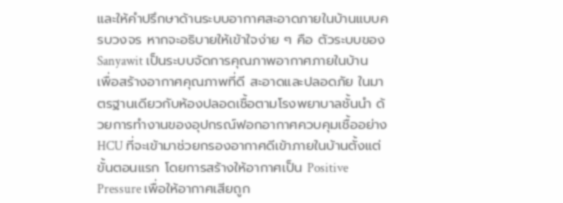และให้คำปรึกษาด้านระบบอากาศสะอาดภายในบ้านแบบครบวงจร หากจะอธิบายให้เข้าใจง่าย ๆ คือ ตัวระบบของ Sanyawit เป็นระบบจัดการคุณภาพอากาศภายในบ้าน เพื่อสร้างอากาศคุณภาพที่ดี สะอาดและปลอดภัย ในมาตรฐานเดียวกับห้องปลอดเชื้อตามโรงพยาบาลชั้นนำ ด้วยการทำงานของอุปกรณ์ฟอกอากาศควบคุมเชื้ออย่าง HCU ที่จะเข้ามาช่วยกรองอากาศดีเข้าภายในบ้านตั้งแต่ขั้นตอนแรก โดยการสร้างให้อากาศเป็น Positive Pressure เพื่อให้อากาศเสียถูก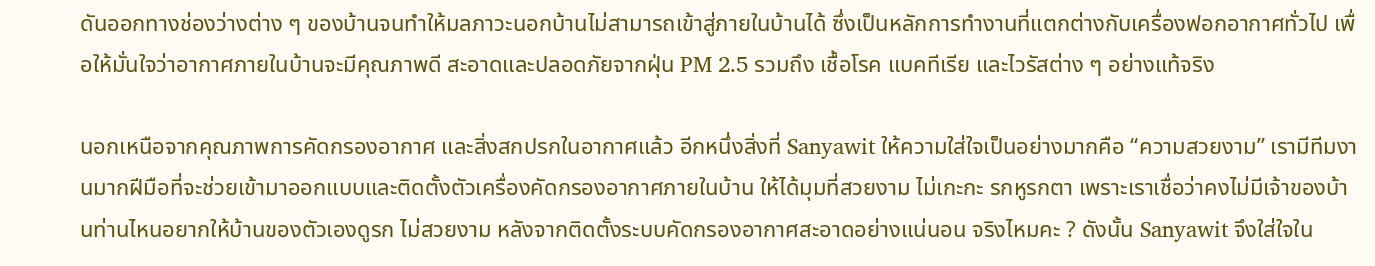ดันออกทางช่องว่างต่าง ๆ ของบ้านจนทำให้มลภาวะนอกบ้านไม่สามารถเข้าสู่ภายในบ้านได้ ซึ่งเป็นหลักการทำงานที่แตกต่างกับเครื่องฟอกอากาศทั่วไป เพื่อให้มั่นใจว่าอากาศภายในบ้านจะมีคุณภาพดี สะอาดและปลอดภัยจากฝุ่น PM 2.5 รวมถึง เชื้อโรค แบคทีเรีย และไวรัสต่าง ๆ อย่างแท้จริง

นอกเหนือจากคุณภาพการคัดกรองอากาศ และสิ่งสกปรกในอากาศแล้ว อีกหนึ่งสิ่งที่ Sanyawit ให้ความใส่ใจเป็นอย่างมากคือ “ความสวยงาม” เรามีทีมงานมากฝีมือที่จะช่วยเข้ามาออกแบบและติดตั้งตัวเครื่องคัดกรองอากาศภายในบ้าน ให้ได้มุมที่สวยงาม ไม่เกะกะ รกหูรกตา เพราะเราเชื่อว่าคงไม่มีเจ้าของบ้านท่านไหนอยากให้บ้านของตัวเองดูรก ไม่สวยงาม หลังจากติดตั้งระบบคัดกรองอากาศสะอาดอย่างแน่นอน จริงไหมคะ ? ดังนั้น Sanyawit จึงใส่ใจใน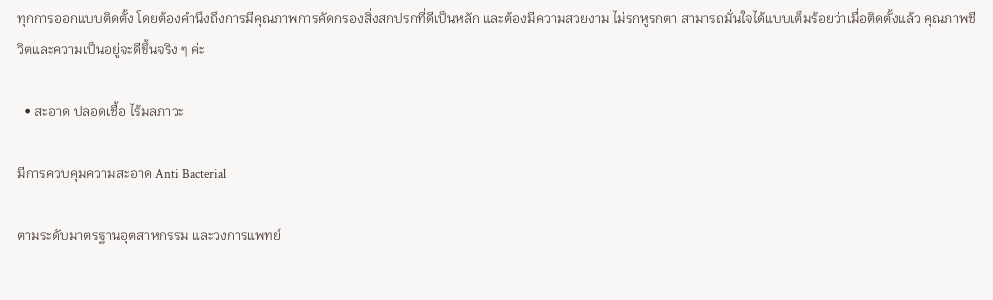ทุกการออกแบบติดตั้ง โดยต้องคำนึงถึงการมีคุณภาพการคัดกรองสิ่งสกปรกที่ดีเป็นหลัก และต้องมีความสวยงาม ไม่รกหูรกตา สามารถมั่นใจได้แบบเต็มร้อยว่าเมื่อติดตั้งแล้ว คุณภาพชีวิตและความเป็นอยู่จะดีขึ้นจริง ๆ ค่ะ

  • สะอาด ปลอดเชื้อ ไร้มลภาวะ

มีการควบคุมความสะอาด Anti Bacterial

ตามระดับมาตรฐานอุตสาหกรรม และวงการแพทย์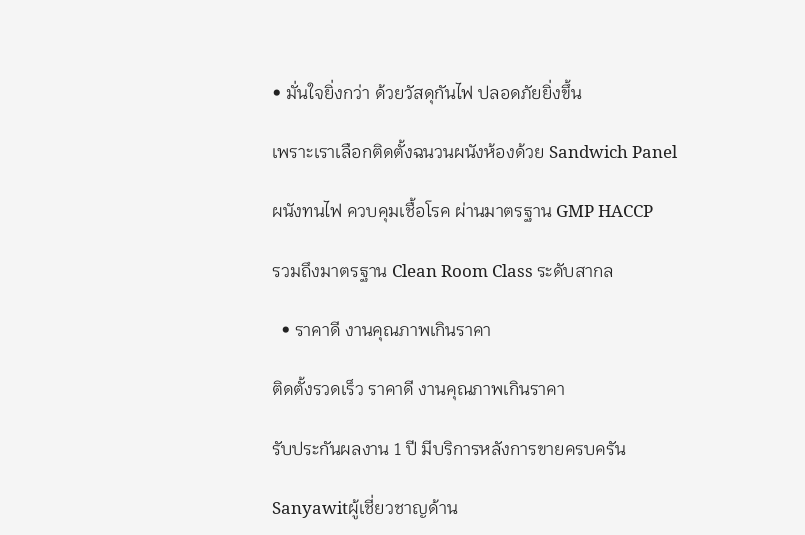• มั่นใจยิ่งกว่า ด้วยวัสดุกันไฟ ปลอดภัยยิ่งขึ้น

เพราะเราเลือกติดตั้งฉนวนผนังห้องด้วย Sandwich Panel

ผนังทนไฟ ควบคุมเชื้อโรค ผ่านมาตรฐาน GMP HACCP

รวมถึงมาตรฐาน Clean Room Class ระดับสากล

  • ราคาดี งานคุณภาพเกินราคา

ติดตั้งรวดเร็ว ราคาดี งานคุณภาพเกินราคา

รับประกันผลงาน 1 ปี มีบริการหลังการขายครบครัน

Sanyawitผู้เชี่ยวชาญด้าน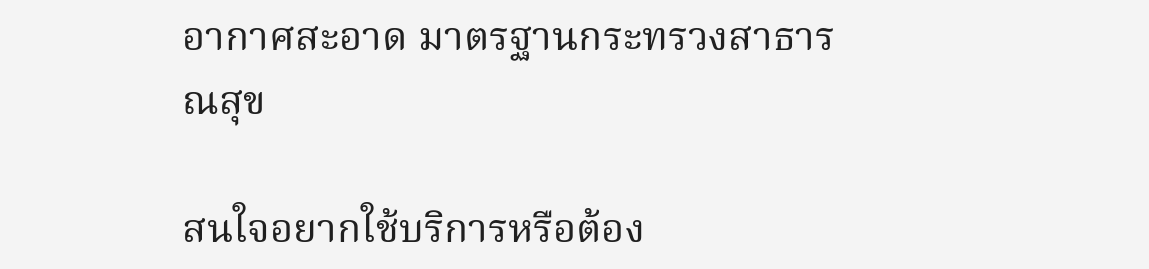อากาศสะอาด มาตรฐานกระทรวงสาธารณสุข

สนใจอยากใช้บริการหรือต้อง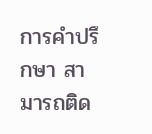การคำปรึกษา สามารถติด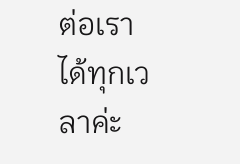ต่อเราได้ทุกเวลาค่ะ